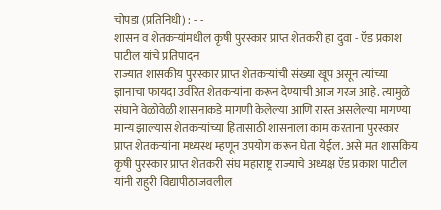चोपडा (प्रतिनिधी) : - -
शासन व शेतकऱ्यांमधील कृषी पुरस्कार प्राप्त शेतकरी हा दुवा - ऍड प्रकाश पाटील यांचे प्रतिपादन
राज्यात शासकीय पुरस्कार प्राप्त शेतकऱ्यांची संख्या खूप असून त्यांच्या ज्ञानाचा फायदा उर्वरित शेतकऱ्यांना करून देण्याची आज गरज आहे. त्यामुळे संघाने वेळोवेळी शासनाकडे मागणी केलेल्या आणि रास्त असलेल्या मागण्या मान्य झाल्यास शेतकऱ्यांच्या हितासाठी शासनाला काम करताना पुरस्कार प्राप्त शेतकऱ्यांना मध्यस्थ म्हणून उपयोग करून घेता येईल. असे मत शासकिय कृषी पुरस्कार प्राप्त शेतकरी संघ महाराष्ट्र राज्याचे अध्यक्ष ऍड प्रकाश पाटील यांनी राहुरी विद्यापीठाजवलील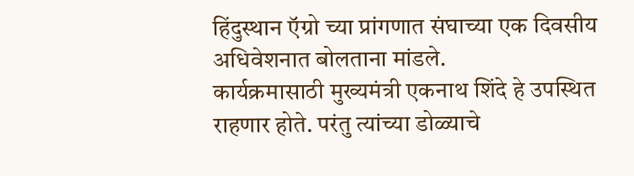हिंदुस्थान ऍग्रो च्या प्रांगणात संघाच्या एक दिवसीय अधिवेशनात बोलताना मांडले.
कार्यक्रमासाठी मुख्यमंत्री एकनाथ शिंदे हे उपस्थित राहणार होते. परंतु त्यांच्या डोळ्याचे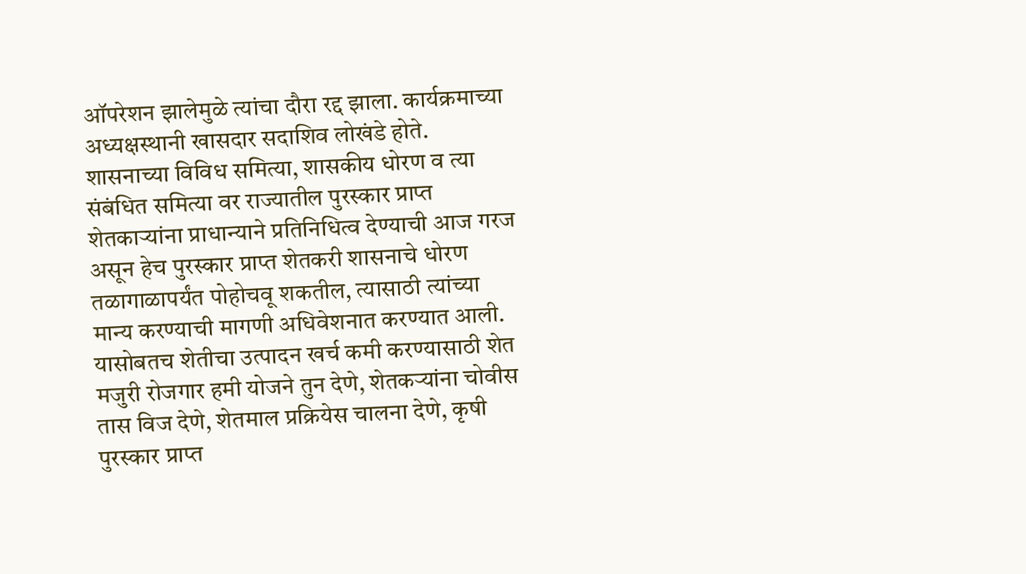ऑपरेशन झालेमुळे त्यांचा दौरा रद्द झाला. कार्यक्रमाच्या अध्यक्षस्थानी खासदार सदाशिव लोखंडे होते. शासनाच्या विविध समित्या, शासकीय धोरण व त्या संबंधित समित्या वर राज्यातील पुरस्कार प्राप्त शेतकाऱ्यांना प्राधान्याने प्रतिनिधित्व देण्याची आज गरज असून हेच पुरस्कार प्राप्त शेतकरी शासनाचे धोरण तळागाळापर्यंत पोहोचवू शकतील, त्यासाठी त्यांच्या मान्य करण्याची मागणी अधिवेशनात करण्यात आली.
यासोबतच शेतीचा उत्पादन खर्च कमी करण्यासाठी शेत मजुरी रोजगार हमी योजने तुन देणे, शेतकऱ्यांना चोवीस तास विज देणे, शेतमाल प्रक्रियेस चालना देणे, कृषी पुरस्कार प्राप्त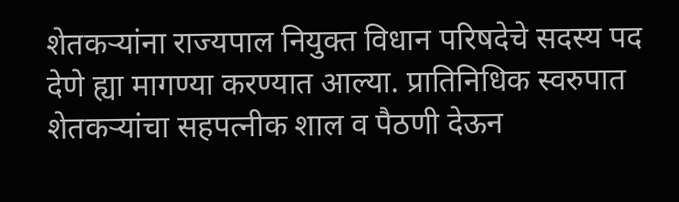शेतकऱ्यांना राज्यपाल नियुक्त विधान परिषदेचे सदस्य पद देणे ह्या मागण्या करण्यात आल्या. प्रातिनिधिक स्वरुपात शेतकऱ्यांचा सहपत्नीक शाल व पैठणी देऊन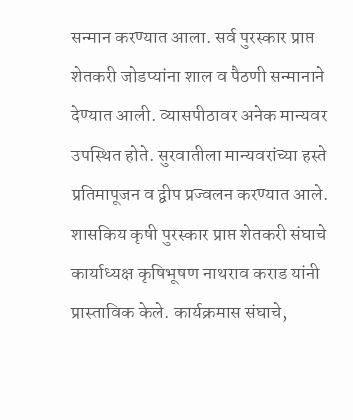सन्मान करण्यात आला. सर्व पुरस्कार प्राप्त शेतकरी जोडप्यांना शाल व पैठणी सन्मानाने देण्यात आली. व्यासपीठावर अनेक मान्यवर उपस्थित होते. सुरवातीला मान्यवरांच्या हस्ते प्रतिमापूजन व द्वीप प्रज्वलन करण्यात आले.
शासकिय कृषी पुरस्कार प्राप्त शेतकरी संघाचे कार्याध्यक्ष कृषिभूषण नाथराव कराड यांनी प्रास्ताविक केले. कार्यक्रमास संघाचे,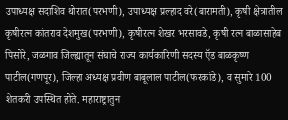उपाध्यक्ष सदाशिव थोरात(परभणी), उपाध्यक्ष प्रल्हाद वरे(बारामती), कृषी क्षेत्रातील कृषीरत्न कांतराव देशमुख(परभणी), कृषीरत्न शेखर भरसावडे, कृषी रत्न बाळासाहेब पिसोरे, जळगाव जिल्ह्यातून संघाचे राज्य कार्यकारिणी सदस्य ऍड बाळकृष्ण पाटील(गणपूर), जिल्हा अध्यक्ष प्रवीण बाबूलाल पाटील(फरकांडे), व सुमारे 100 शेतकरी उपस्थित होते. महाराष्ट्रातुन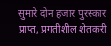सुमारे दोन हजार पुरस्कार प्राप्त, प्रगतीशील शेतकरी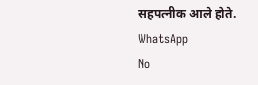सहपत्नीक आले होते.
WhatsApp
No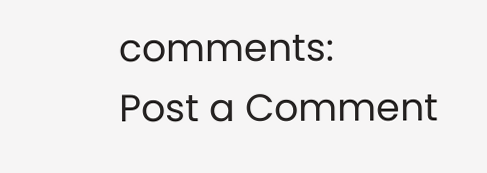comments:
Post a Comment